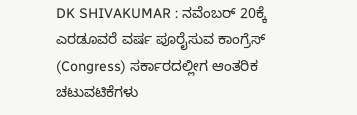DK SHIVAKUMAR : ನವೆಂಬರ್ 20ಕ್ಕೆ ಎರಡೂವರೆ ವರ್ಷ ಪೂರೈಸುವ ಕಾಂಗ್ರೆಸ್ (Congress) ಸರ್ಕಾರದಲ್ಲೀಗ ಆಂತರಿಕ ಚಟುವಟಿಕೆಗಳು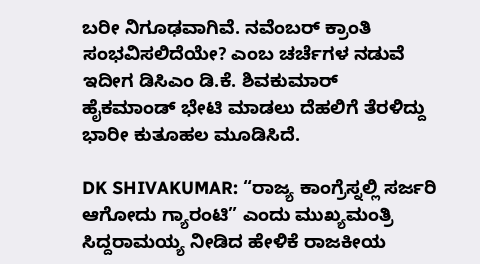ಬರೀ ನಿಗೂಢವಾಗಿವೆ. ನವೆಂಬರ್ ಕ್ರಾಂತಿ ಸಂಭವಿಸಲಿದೆಯೇ? ಎಂಬ ಚರ್ಚೆಗಳ ನಡುವೆ ಇದೀಗ ಡಿಸಿಎಂ ಡಿ.ಕೆ. ಶಿವಕುಮಾರ್ ಹೈಕಮಾಂಡ್ ಭೇಟಿ ಮಾಡಲು ದೆಹಲಿಗೆ ತೆರಳಿದ್ದು ಭಾರೀ ಕುತೂಹಲ ಮೂಡಿಸಿದೆ.

DK SHIVAKUMAR: “ರಾಜ್ಯ ಕಾಂಗ್ರೆಸ್ನಲ್ಲಿ ಸರ್ಜರಿ ಆಗೋದು ಗ್ಯಾರಂಟಿ” ಎಂದು ಮುಖ್ಯಮಂತ್ರಿ ಸಿದ್ದರಾಮಯ್ಯ ನೀಡಿದ ಹೇಳಿಕೆ ರಾಜಕೀಯ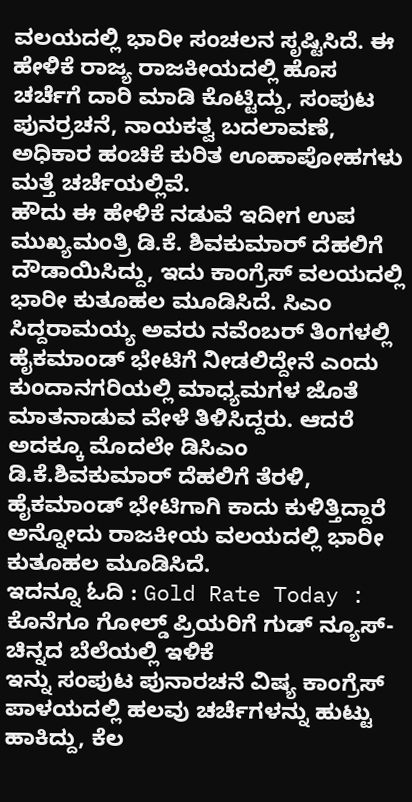ವಲಯದಲ್ಲಿ ಭಾರೀ ಸಂಚಲನ ಸೃಷ್ಟಿಸಿದೆ. ಈ ಹೇಳಿಕೆ ರಾಜ್ಯ ರಾಜಕೀಯದಲ್ಲಿ ಹೊಸ ಚರ್ಚೆಗೆ ದಾರಿ ಮಾಡಿ ಕೊಟ್ಟಿದ್ದು, ಸಂಪುಟ ಪುನರ್ರಚನೆ, ನಾಯಕತ್ವ ಬದಲಾವಣೆ, ಅಧಿಕಾರ ಹಂಚಿಕೆ ಕುರಿತ ಊಹಾಪೋಹಗಳು ಮತ್ತೆ ಚರ್ಚೆಯಲ್ಲಿವೆ.
ಹೌದು ಈ ಹೇಳಿಕೆ ನಡುವೆ ಇದೀಗ ಉಪ ಮುಖ್ಯಮಂತ್ರಿ ಡಿ.ಕೆ. ಶಿವಕುಮಾರ್ ದೆಹಲಿಗೆ ದೌಡಾಯಿಸಿದ್ದು, ಇದು ಕಾಂಗ್ರೆಸ್ ವಲಯದಲ್ಲಿ ಭಾರೀ ಕುತೂಹಲ ಮೂಡಿಸಿದೆ. ಸಿಎಂ ಸಿದ್ದರಾಮಯ್ಯ ಅವರು ನವೆಂಬರ್ ತಿಂಗಳಲ್ಲಿ ಹೈಕಮಾಂಡ್ ಭೇಟಿಗೆ ನೀಡಲಿದ್ದೇನೆ ಎಂದು ಕುಂದಾನಗರಿಯಲ್ಲಿ ಮಾಧ್ಯಮಗಳ ಜೊತೆ ಮಾತನಾಡುವ ವೇಳೆ ತಿಳಿಸಿದ್ದರು. ಆದರೆ ಅದಕ್ಕೂ ಮೊದಲೇ ಡಿಸಿಎಂ ಡಿ.ಕೆ.ಶಿವಕುಮಾರ್ ದೆಹಲಿಗೆ ತೆರಳಿ, ಹೈಕಮಾಂಡ್ ಭೇಟಿಗಾಗಿ ಕಾದು ಕುಳಿತ್ತಿದ್ದಾರೆ ಅನ್ನೋದು ರಾಜಕೀಯ ವಲಯದಲ್ಲಿ ಭಾರೀ ಕುತೂಹಲ ಮೂಡಿಸಿದೆ.
ಇದನ್ನೂ ಓದಿ : Gold Rate Today : ಕೊನೆಗೂ ಗೋಲ್ಡ್ ಪ್ರಿಯರಿಗೆ ಗುಡ್ ನ್ಯೂಸ್- ಚಿನ್ನದ ಬೆಲೆಯಲ್ಲಿ ಇಳಿಕೆ
ಇನ್ನು ಸಂಪುಟ ಪುನಾರಚನೆ ವಿಷ್ಯ ಕಾಂಗ್ರೆಸ್ ಪಾಳಯದಲ್ಲಿ ಹಲವು ಚರ್ಚೆಗಳನ್ನು ಹುಟ್ಟು ಹಾಕಿದ್ದು, ಕೆಲ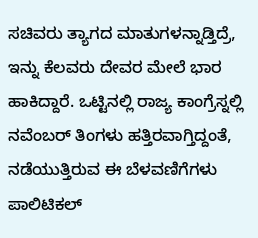ಸಚಿವರು ತ್ಯಾಗದ ಮಾತುಗಳನ್ನಾಡ್ತಿದ್ರೆ, ಇನ್ನು ಕೆಲವರು ದೇವರ ಮೇಲೆ ಭಾರ ಹಾಕಿದ್ದಾರೆ. ಒಟ್ಟಿನಲ್ಲಿ ರಾಜ್ಯ ಕಾಂಗ್ರೆಸ್ನಲ್ಲಿ ನವೆಂಬರ್ ತಿಂಗಳು ಹತ್ತಿರವಾಗ್ತಿದ್ದಂತೆ, ನಡೆಯುತ್ತಿರುವ ಈ ಬೆಳವಣಿಗೆಗಳು ಪಾಲಿಟಿಕಲ್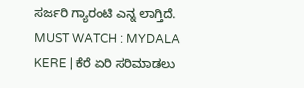ಸರ್ಜರಿ ಗ್ಯಾರಂಟಿ ಎನ್ನ ಲಾಗ್ತಿದೆ.
MUST WATCH : MYDALA KERE | ಕೆರೆ ಏರಿ ಸರಿಮಾಡಲು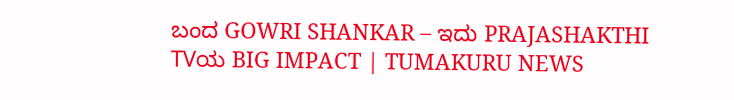ಬಂದ GOWRI SHANKAR – ಇದು PRAJASHAKTHI TVಯ BIG IMPACT | TUMAKURU NEWS